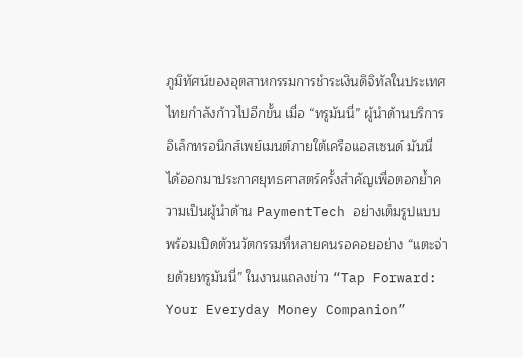ภูมิทัศน์ของอุตสาหกรรมการชำระเงินดิจิทัลในประเทศไทยกำลังก้าวไปอีกขั้น เมื่อ “ทรูมันนี่” ผู้นำด้านบริการอิเล็กทรอนิกส์เพย์เมนต์ภายใต้เครือแอสเซนด์ มันนี่ ได้ออกมาประกาศยุทธศาสตร์ครั้งสำคัญเพื่อตอกย้ำความเป็นผู้นำด้าน PaymentTech อย่างเต็มรูปแบบ พร้อมเปิดตัวนวัตกรรมที่หลายคนรอคอยอย่าง “แตะจ่ายด้วยทรูมันนี่” ในงานแถลงข่าว “Tap Forward: Your Everyday Money Companion”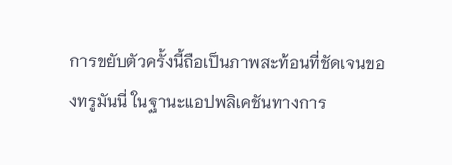การขยับตัวครั้งนี้ถือเป็นภาพสะท้อนที่ชัดเจนของทรูมันนี่ ในฐานะแอปพลิเคชันทางการ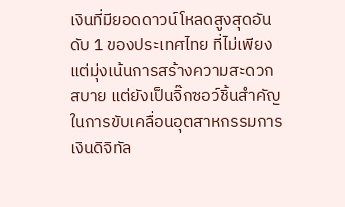เงินที่มียอดดาวน์โหลดสูงสุดอันดับ 1 ของประเทศไทย ที่ไม่เพียงแต่มุ่งเน้นการสร้างความสะดวกสบาย แต่ยังเป็นจิ๊กซอว์ชิ้นสำคัญในการขับเคลื่อนอุตสาหกรรมการเงินดิจิทัล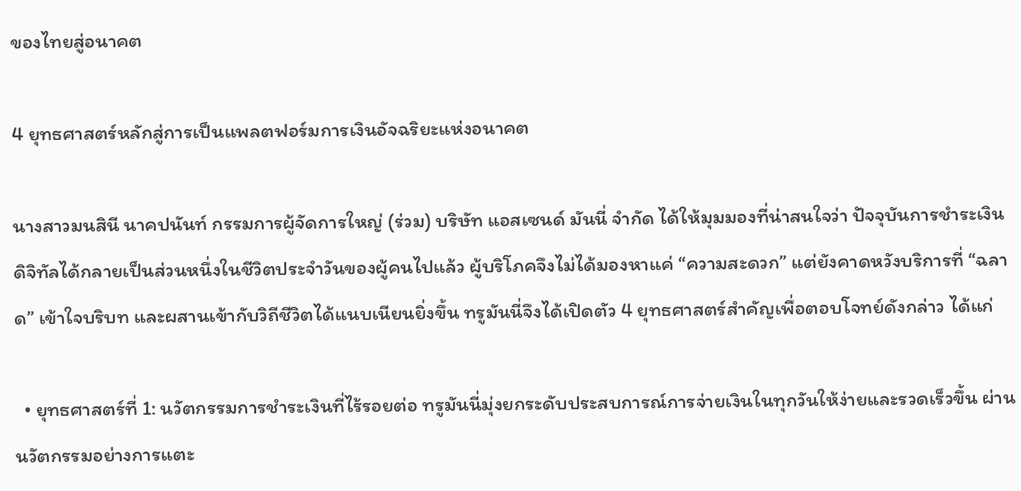ของไทยสู่อนาคต

4 ยุทธศาสตร์หลักสู่การเป็นแพลตฟอร์มการเงินอัจฉริยะแห่งอนาคต

นางสาวมนสินี นาคปนันท์ กรรมการผู้จัดการใหญ่ (ร่วม) บริษัท แอสเซนด์ มันนี่ จำกัด ได้ให้มุมมองที่น่าสนใจว่า ปัจจุบันการชำระเงินดิจิทัลได้กลายเป็นส่วนหนึ่งในชีวิตประจำวันของผู้คนไปแล้ว ผู้บริโภคจึงไม่ได้มองหาแค่ “ความสะดวก” แต่ยังคาดหวังบริการที่ “ฉลาด” เข้าใจบริบท และผสานเข้ากับวิถีชีวิตได้แนบเนียนยิ่งขึ้น ทรูมันนี่จึงได้เปิดตัว 4 ยุทธศาสตร์สำคัญเพื่อตอบโจทย์ดังกล่าว ได้แก่

  • ยุทธศาสตร์ที่ 1: นวัตกรรมการชำระเงินที่ไร้รอยต่อ ทรูมันนี่มุ่งยกระดับประสบการณ์การจ่ายเงินในทุกวันให้ง่ายและรวดเร็วขึ้น ผ่านนวัตกรรมอย่างการแตะ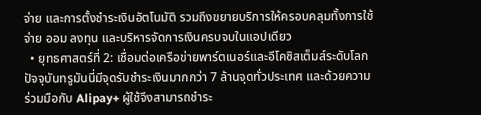จ่าย และการตั้งชำระเงินอัตโนมัติ รวมถึงขยายบริการให้ครอบคลุมทั้งการใช้จ่าย ออม ลงทุน และบริหารจัดการเงินครบจบในแอปเดียว
  • ยุทธศาสตร์ที่ 2: เชื่อมต่อเครือข่ายพาร์ตเนอร์และอีโคซิสเต็มส์ระดับโลก ปัจจุบันทรูมันนี่มีจุดรับชำระเงินมากกว่า 7 ล้านจุดทั่วประเทศ และด้วยความร่วมมือกับ Alipay+ ผู้ใช้จึงสามารถชำระ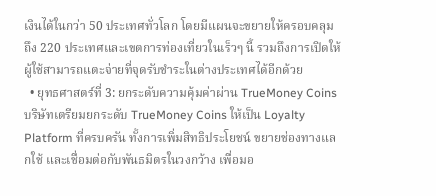เงินได้ในกว่า 50 ประเทศทั่วโลก โดยมีแผนจะขยายให้ครอบคลุมถึง 220 ประเทศและเขตการท่องเที่ยวในเร็วๆ นี้ รวมถึงการเปิดให้ผู้ใช้สามารถแตะจ่ายที่จุดรับชำระในต่างประเทศได้อีกด้วย
  • ยุทธศาสตร์ที่ 3: ยกระดับความคุ้มค่าผ่าน TrueMoney Coins บริษัทเตรียมยกระดับ TrueMoney Coins ให้เป็น Loyalty Platform ที่ครบครัน ทั้งการเพิ่มสิทธิประโยชน์ ขยายช่องทางแลกใช้ และเชื่อมต่อกับพันธมิตรในวงกว้าง เพื่อมอ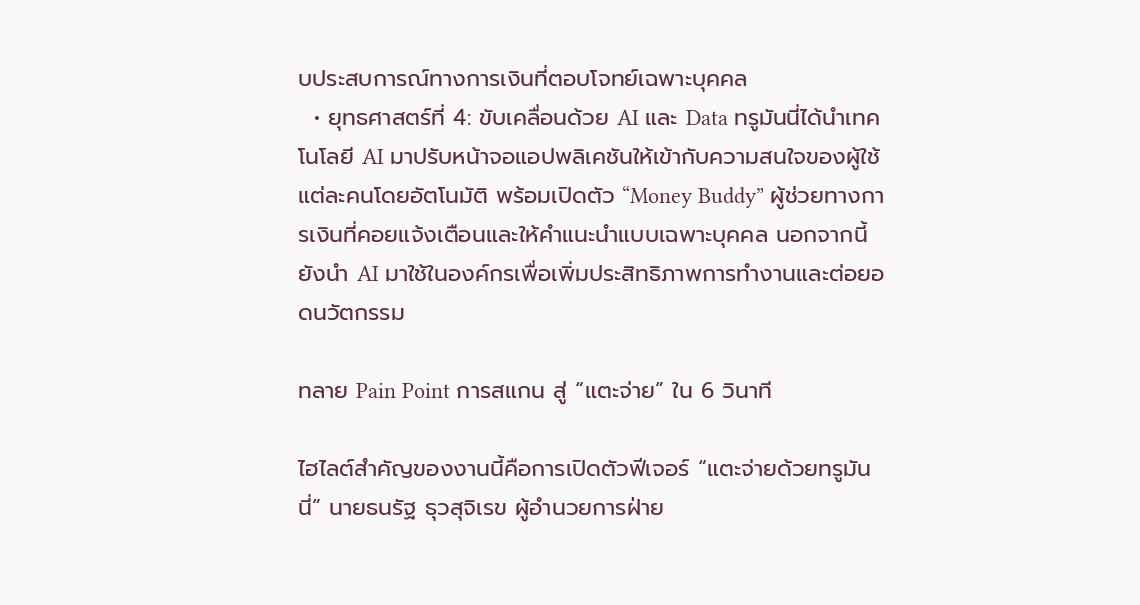บประสบการณ์ทางการเงินที่ตอบโจทย์เฉพาะบุคคล
  • ยุทธศาสตร์ที่ 4: ขับเคลื่อนด้วย AI และ Data ทรูมันนี่ได้นำเทคโนโลยี AI มาปรับหน้าจอแอปพลิเคชันให้เข้ากับความสนใจของผู้ใช้แต่ละคนโดยอัตโนมัติ พร้อมเปิดตัว “Money Buddy” ผู้ช่วยทางการเงินที่คอยแจ้งเตือนและให้คำแนะนำแบบเฉพาะบุคคล นอกจากนี้ยังนำ AI มาใช้ในองค์กรเพื่อเพิ่มประสิทธิภาพการทำงานและต่อยอดนวัตกรรม

ทลาย Pain Point การสแกน สู่ “แตะจ่าย” ใน 6 วินาที

ไฮไลต์สำคัญของงานนี้คือการเปิดตัวฟีเจอร์ “แตะจ่ายด้วยทรูมันนี่” นายธนรัฐ ธุวสุจิเรข ผู้อำนวยการฝ่าย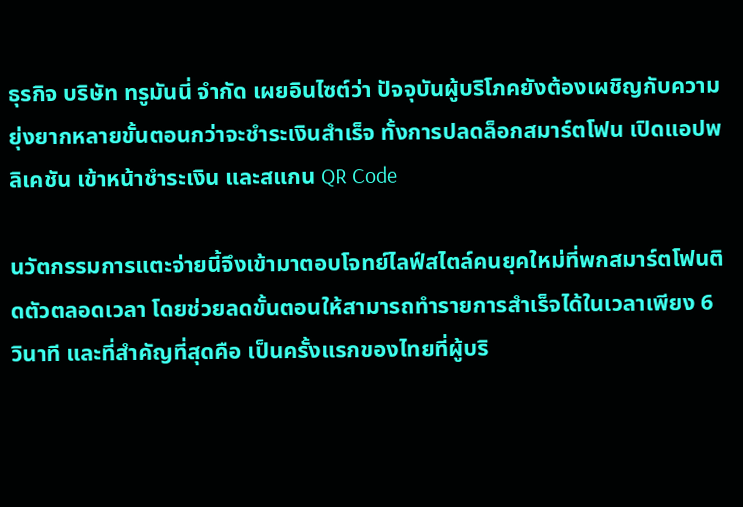ธุรกิจ บริษัท ทรูมันนี่ จำกัด เผยอินไซต์ว่า ปัจจุบันผู้บริโภคยังต้องเผชิญกับความยุ่งยากหลายขั้นตอนกว่าจะชำระเงินสำเร็จ ทั้งการปลดล็อกสมาร์ตโฟน เปิดแอปพลิเคชัน เข้าหน้าชำระเงิน และสแกน QR Code

นวัตกรรมการแตะจ่ายนี้จึงเข้ามาตอบโจทย์ไลฟ์สไตล์คนยุคใหม่ที่พกสมาร์ตโฟนติดตัวตลอดเวลา โดยช่วยลดขั้นตอนให้สามารถทำรายการสำเร็จได้ในเวลาเพียง 6 วินาที และที่สำคัญที่สุดคือ เป็นครั้งแรกของไทยที่ผู้บริ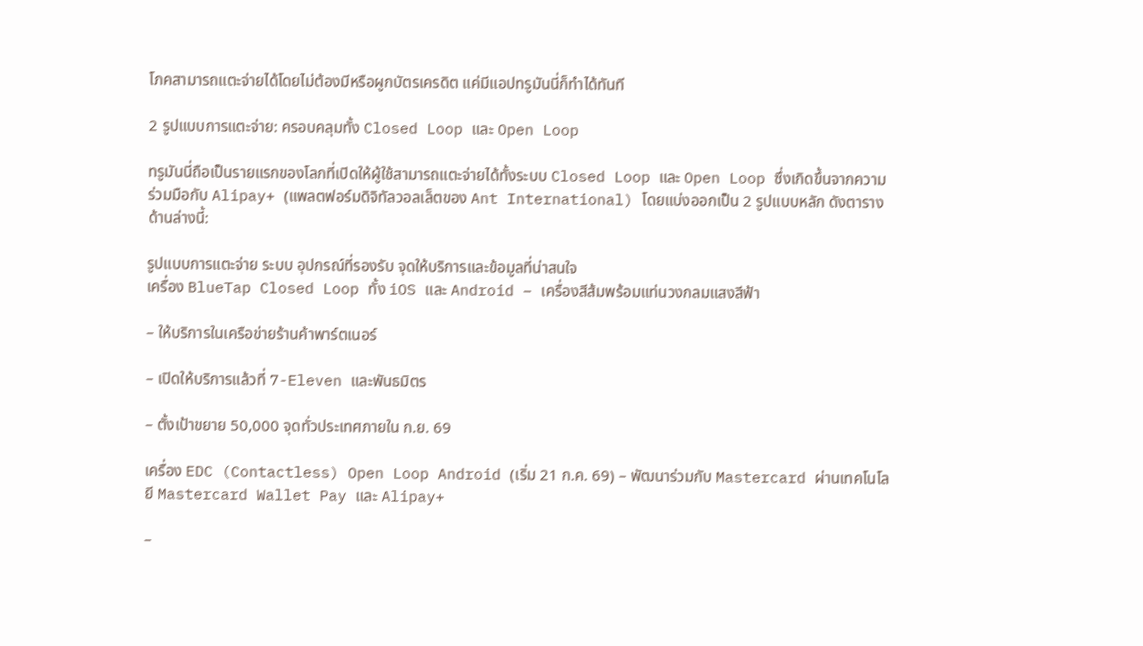โภคสามารถแตะจ่ายได้โดยไม่ต้องมีหรือผูกบัตรเครดิต แค่มีแอปทรูมันนี่ก็ทำได้ทันที

2 รูปแบบการแตะจ่าย: ครอบคลุมทั้ง Closed Loop และ Open Loop

ทรูมันนี่ถือเป็นรายแรกของโลกที่เปิดให้ผู้ใช้สามารถแตะจ่ายได้ทั้งระบบ Closed Loop และ Open Loop ซึ่งเกิดขึ้นจากความร่วมมือกับ Alipay+ (แพลตฟอร์มดิจิทัลวอลเล็ตของ Ant International) โดยแบ่งออกเป็น 2 รูปแบบหลัก ดังตารางด้านล่างนี้:

รูปแบบการแตะจ่าย ระบบ อุปกรณ์ที่รองรับ จุดให้บริการและข้อมูลที่น่าสนใจ
เครื่อง BlueTap Closed Loop ทั้ง iOS และ Android – เครื่องสีส้มพร้อมแท่นวงกลมแสงสีฟ้า

– ให้บริการในเครือข่ายร้านค้าพาร์ตเนอร์

– เปิดให้บริการแล้วที่ 7-Eleven และพันธมิตร

– ตั้งเป้าขยาย 50,000 จุดทั่วประเทศภายใน ก.ย. 69

เครื่อง EDC (Contactless) Open Loop Android (เริ่ม 21 ก.ค. 69) – พัฒนาร่วมกับ Mastercard ผ่านเทคโนโลยี Mastercard Wallet Pay และ Alipay+

–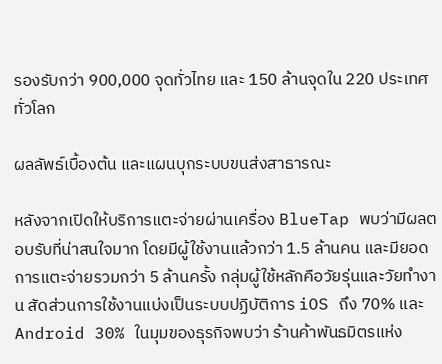รองรับกว่า 900,000 จุดทั่วไทย และ 150 ล้านจุดใน 220 ประเทศทั่วโลก

ผลลัพธ์เบื้องต้น และแผนบุกระบบขนส่งสาธารณะ

หลังจากเปิดให้บริการแตะจ่ายผ่านเครื่อง BlueTap พบว่ามีผลตอบรับที่น่าสนใจมาก โดยมีผู้ใช้งานแล้วกว่า 1.5 ล้านคน และมียอดการแตะจ่ายรวมกว่า 5 ล้านครั้ง กลุ่มผู้ใช้หลักคือวัยรุ่นและวัยทำงาน สัดส่วนการใช้งานแบ่งเป็นระบบปฏิบัติการ iOS ถึง 70% และ Android 30% ในมุมของธุรกิจพบว่า ร้านค้าพันธมิตรแห่ง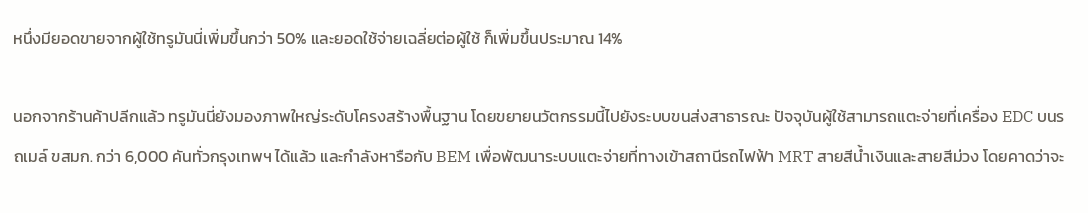หนึ่งมียอดขายจากผู้ใช้ทรูมันนี่เพิ่มขึ้นกว่า 50% และยอดใช้จ่ายเฉลี่ยต่อผู้ใช้ ก็เพิ่มขึ้นประมาณ 14%

นอกจากร้านค้าปลีกแล้ว ทรูมันนี่ยังมองภาพใหญ่ระดับโครงสร้างพื้นฐาน โดยขยายนวัตกรรมนี้ไปยังระบบขนส่งสาธารณะ ปัจจุบันผู้ใช้สามารถแตะจ่ายที่เครื่อง EDC บนรถเมล์ ขสมก. กว่า 6,000 คันทั่วกรุงเทพฯ ได้แล้ว และกำลังหารือกับ BEM เพื่อพัฒนาระบบแตะจ่ายที่ทางเข้าสถานีรถไฟฟ้า MRT สายสีน้ำเงินและสายสีม่วง โดยคาดว่าจะ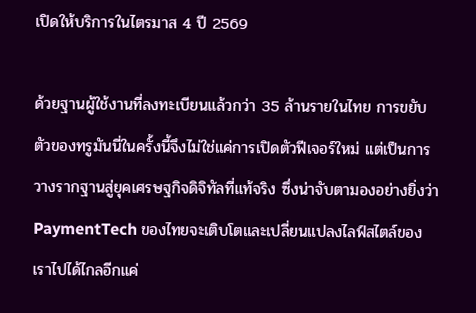เปิดให้บริการในไตรมาส 4 ปี 2569

ด้วยฐานผู้ใช้งานที่ลงทะเบียนแล้วกว่า 35 ล้านรายในไทย การขยับตัวของทรูมันนี่ในครั้งนี้จึงไม่ใช่แค่การเปิดตัวฟีเจอร์ใหม่ แต่เป็นการวางรากฐานสู่ยุคเศรษฐกิจดิจิทัลที่แท้จริง ซึ่งน่าจับตามองอย่างยิ่งว่า PaymentTech ของไทยจะเติบโตและเปลี่ยนแปลงไลฟ์สไตล์ของเราไปได้ไกลอีกแค่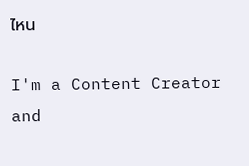ไหน

I'm a Content Creator and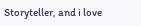Storyteller, and i love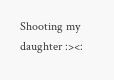Shooting my daughter :><: